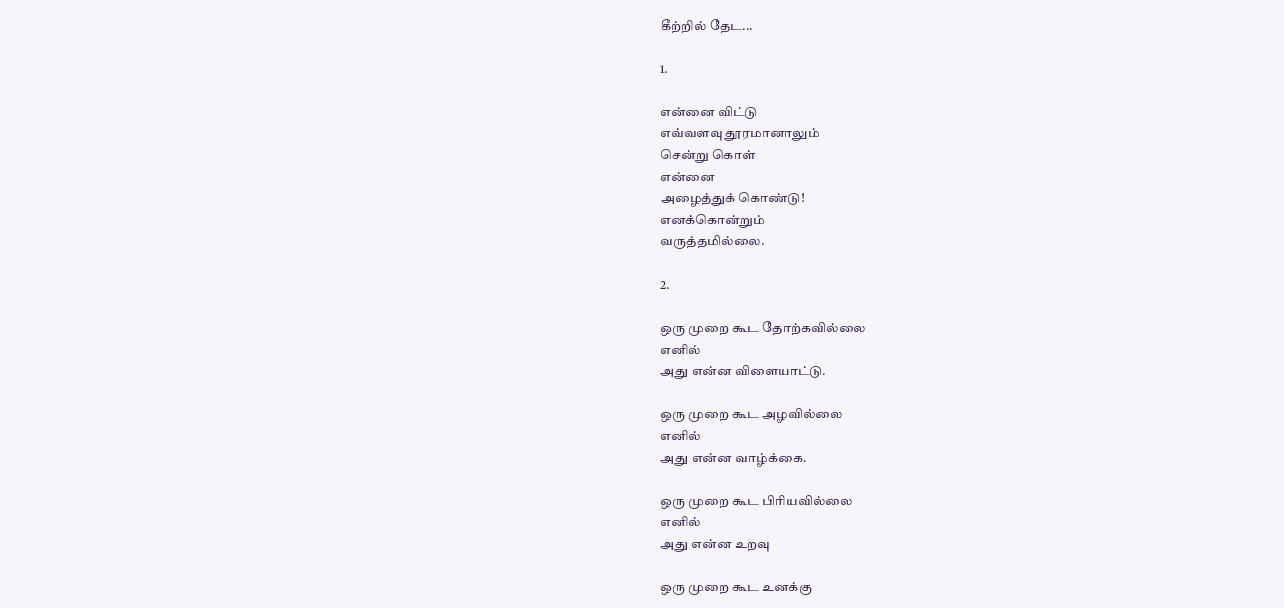கீற்றில் தேட...

1.

என்னை விட்டு
எவ்வளவு தூரமானாலும்
சென்று கொள்
என்னை
அழைத்துக் கொண்டு!
எனக்கொன்றும்
வருத்தமில்லை.

2.

ஒரு முறை கூட தோற்கவில்லை
எனில்
அது என்ன விளையாட்டு.

ஒரு முறை கூட அழவில்லை
எனில்
அது என்ன வாழ்க்கை.

ஒரு முறை கூட பிரியவில்லை
எனில்
அது என்ன உறவு

ஒரு முறை கூட உனக்கு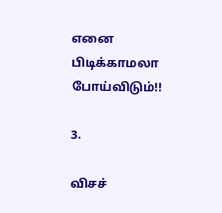எனை
பிடிக்காமலா போய்விடும்!!

3.

விசச்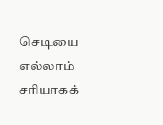செடியை
எல்லாம் சரியாகக்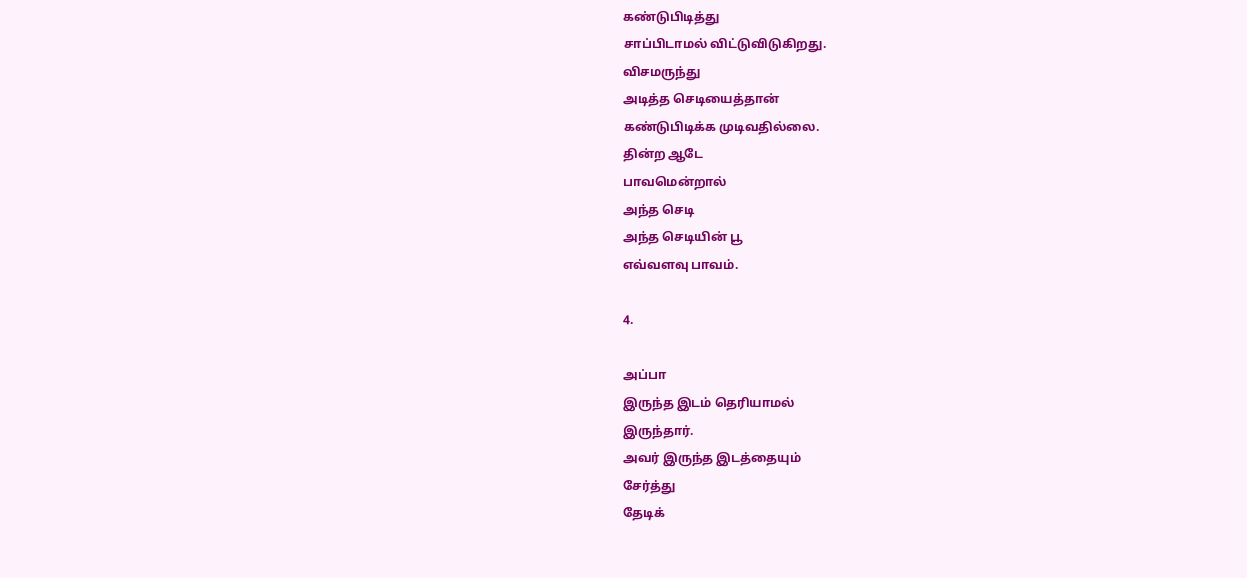கண்டுபிடித்து
சாப்பிடாமல் விட்டுவிடுகிறது.
விசமருந்து
அடித்த செடியைத்தான்
கண்டுபிடிக்க முடிவதில்லை.
தின்ற ஆடே
பாவமென்றால்
அந்த செடி
அந்த செடியின் பூ
எவ்வளவு பாவம்.

4.

அப்பா
இருந்த இடம் தெரியாமல்
இருந்தார்.
அவர் இருந்த இடத்தையும்
சேர்த்து
தேடிக்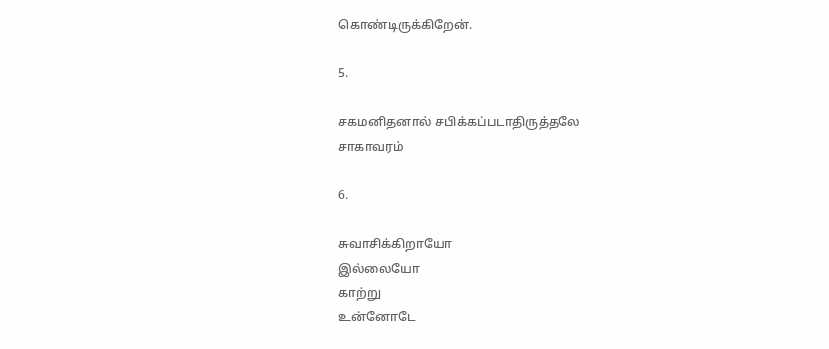கொண்டிருக்கிறேன்.

5.

சகமனிதனால் சபிக்கப்படாதிருத்தலே
சாகாவரம்

6.

சுவாசிக்கிறாயோ
இல்லையோ
காற்று
உன்னோடே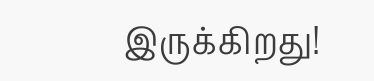இருக்கிறது!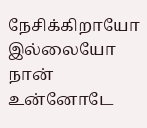நேசிக்கிறாயோ
இல்லையோ
நான்
உன்னோடே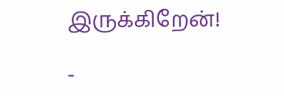இருக்கிறேன்!

-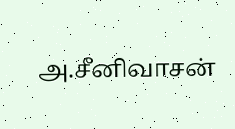அ.சீனிவாசன்